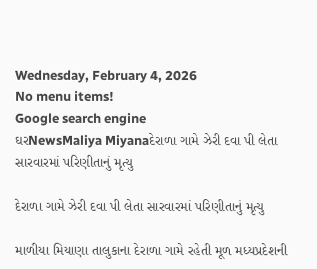Wednesday, February 4, 2026
No menu items!
Google search engine
ઘરNewsMaliya Miyanaદેરાળા ગામે ઝેરી દવા પી લેતા સારવારમાં પરિણીતાનું મૃત્યુ

દેરાળા ગામે ઝેરી દવા પી લેતા સારવારમાં પરિણીતાનું મૃત્યુ

માળીયા મિયાણા તાલુકાના દેરાળા ગામે રહેતી મૂળ મધ્યપ્રદેશની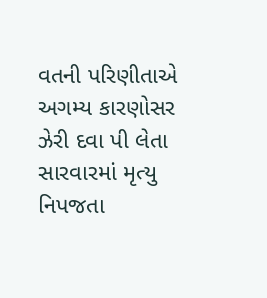વતની પરિણીતાએ અગમ્ય કારણોસર ઝેરી દવા પી લેતા સારવારમાં મૃત્યુ નિપજતા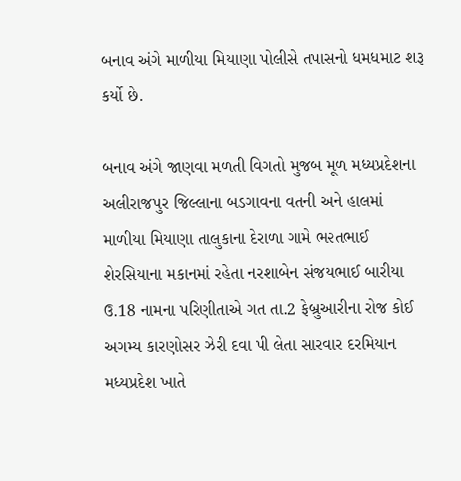બનાવ અંગે માળીયા મિયાણા પોલીસે તપાસનો ધમધમાટ શરૂ કર્યો છે.

બનાવ અંગે જાણવા મળતી વિગતો મુજબ મૂળ મધ્યપ્રદેશના અલીરાજપુર જિલ્લાના બડગાવના વતની અને હાલમાં માળીયા મિયાણા તાલુકાના દેરાળા ગામે ભ૨તભાઈ શેરસિયાના મકાનમાં રહેતા નરશાબેન સંજયભાઈ બારીયા ઉ.18 નામના પરિણીતાએ ગત તા.2 ફેબ્રુઆરીના રોજ કોઈ અગમ્ય કારણોસર ઝેરી દવા પી લેતા સારવાર દરમિયાન મધ્યપ્રદેશ ખાતે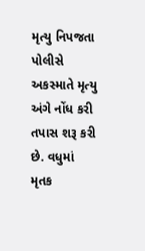મૃત્યુ નિપજતા પોલીસે અકસ્માતે મૃત્યુ અંગે નોંધ કરી તપાસ શરૂ કરી છે. વધુમાં મૃતક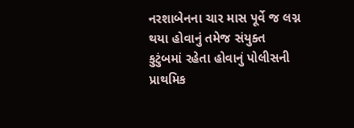નરશાબેનના ચાર માસ પૂર્વે જ લગ્ન થયા હોવાનું તમેજ સંયુક્ત કુટુંબમાં રહેતા હોવાનું પોલીસની પ્રાથમિક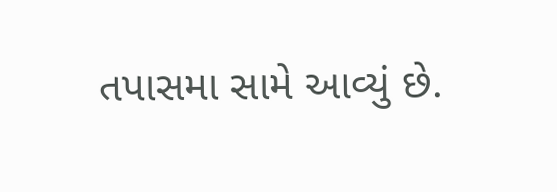તપાસમા સામે આવ્યું છે.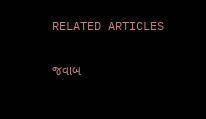RELATED ARTICLES

જવાબ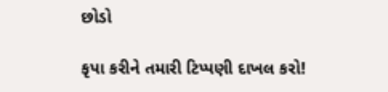છોડો

કૃપા કરીને તમારી ટિપ્પણી દાખલ કરો!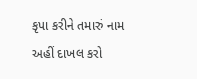કૃપા કરીને તમારું નામ અહીં દાખલ કરો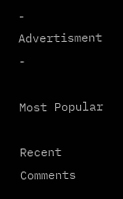- Advertisment -

Most Popular

Recent Comments